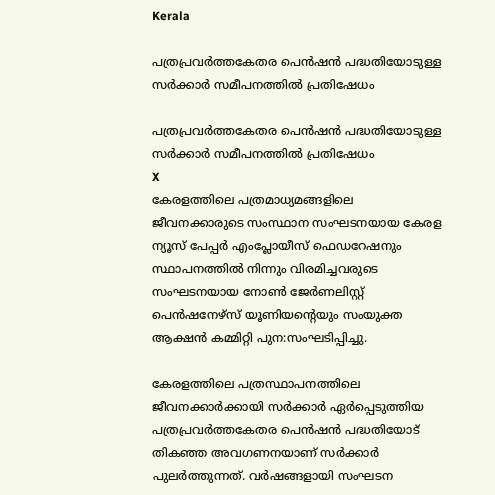Kerala

പത്രപ്രവര്‍ത്തകേതര പെന്‍ഷന്‍ പദ്ധതിയോടുള്ള സര്‍ക്കാര്‍ സമീപനത്തില്‍ പ്രതിഷേധം

പത്രപ്രവര്‍ത്തകേതര പെന്‍ഷന്‍ പദ്ധതിയോടുള്ള സര്‍ക്കാര്‍ സമീപനത്തില്‍ പ്രതിഷേധം
X
കേരളത്തിലെ പത്രമാധ്യമങ്ങളിലെ ജീവനക്കാരുടെ സംസ്ഥാന സംഘടനയായ കേരള ന്യൂസ് പേപ്പര്‍ എംപ്ലോയീസ് ഫെഡറേഷനും സ്ഥാപനത്തില്‍ നിന്നും വിരമിച്ചവരുടെ സംഘടനയായ നോണ്‍ ജേര്‍ണലിസ്റ്റ് പെന്‍ഷനേഴ്സ് യൂണിയന്റെയും സംയുക്ത ആക്ഷന്‍ കമ്മിറ്റി പുന:സംഘടിപ്പിച്ചു.

കേരളത്തിലെ പത്രസ്ഥാപനത്തിലെ ജീവനക്കാര്‍ക്കായി സര്‍ക്കാര്‍ ഏര്‍പ്പെടുത്തിയ പത്രപ്രവര്‍ത്തകേതര പെന്‍ഷന്‍ പദ്ധതിയോട് തികഞ്ഞ അവഗണനയാണ് സര്‍ക്കാര്‍ പുലര്‍ത്തുന്നത്. വര്‍ഷങ്ങളായി സംഘടന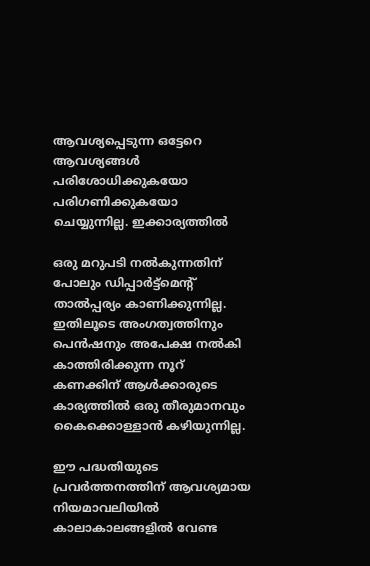ആവശ്യപ്പെടുന്ന ഒട്ടേറെ ആവശ്യങ്ങള്‍ പരിശോധിക്കുകയോ പരിഗണിക്കുകയോ ചെയ്യുന്നില്ല. ഇക്കാര്യത്തില്‍

ഒരു മറുപടി നല്‍കുന്നതിന് പോലും ഡിപ്പാര്‍ട്ട്മെന്റ് താല്‍പ്പര്യം കാണിക്കുന്നില്ല. ഇതിലൂടെ അംഗത്വത്തിനും പെന്‍ഷനും അപേക്ഷ നല്‍കി കാത്തിരിക്കുന്ന നൂറ് കണക്കിന് ആള്‍ക്കാരുടെ കാര്യത്തില്‍ ഒരു തീരുമാനവും കൈക്കൊള്ളാന്‍ കഴിയുന്നില്ല.

ഈ പദ്ധതിയുടെ പ്രവര്‍ത്തനത്തിന് ആവശ്യമായ നിയമാവലിയില്‍ കാലാകാലങ്ങളില്‍ വേണ്ട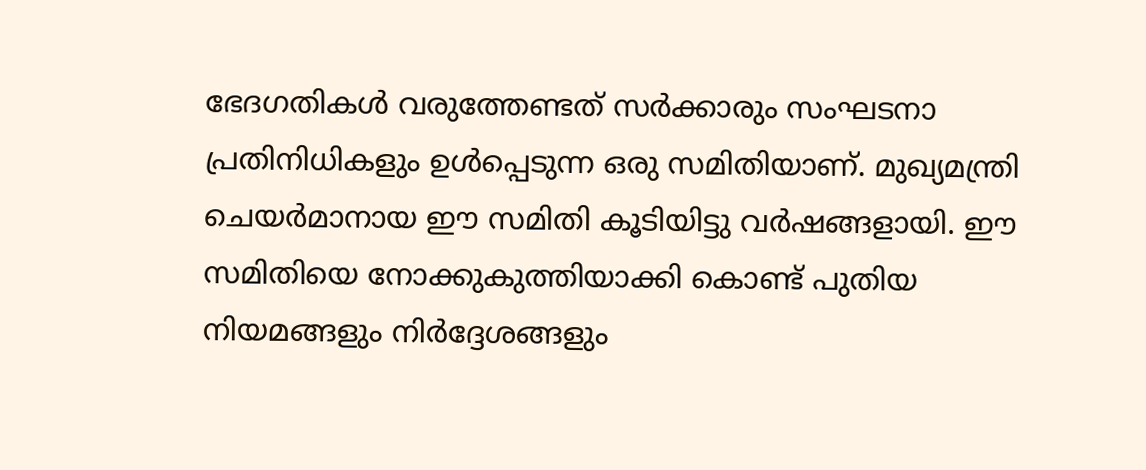ഭേദഗതികള്‍ വരുത്തേണ്ടത് സര്‍ക്കാരും സംഘടനാ പ്രതിനിധികളും ഉള്‍പ്പെടുന്ന ഒരു സമിതിയാണ്. മുഖ്യമന്ത്രി ചെയര്‍മാനായ ഈ സമിതി കൂടിയിട്ടു വര്‍ഷങ്ങളായി. ഈ സമിതിയെ നോക്കുകുത്തിയാക്കി കൊണ്ട് പുതിയ നിയമങ്ങളും നിര്‍ദ്ദേശങ്ങളും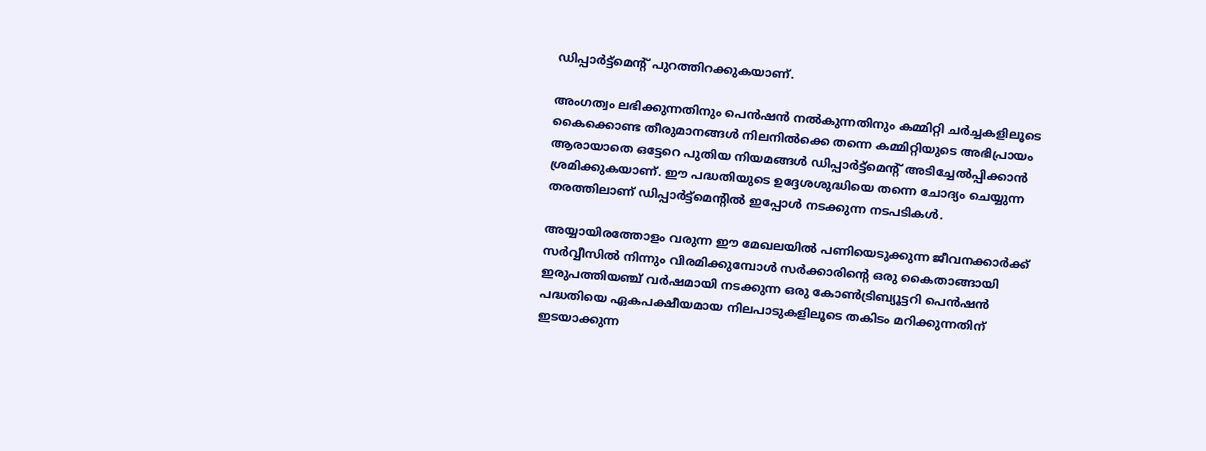ഡിപ്പാര്‍ട്ട്മെന്റ് പുറത്തിറക്കുകയാണ്.

അംഗത്വം ലഭിക്കുന്നതിനും പെന്‍ഷന്‍ നല്‍കുന്നതിനും കമ്മിറ്റി ചര്‍ച്ചകളിലൂടെ കൈക്കൊണ്ട തീരുമാനങ്ങള്‍ നിലനില്‍ക്കെ തന്നെ കമ്മിറ്റിയുടെ അഭിപ്രായം ആരായാതെ ഒട്ടേറെ പുതിയ നിയമങ്ങള്‍ ഡിപ്പാര്‍ട്ട്മെന്റ് അടിച്ചേല്‍പ്പിക്കാന്‍ ശ്രമിക്കുകയാണ്. ഈ പദ്ധതിയുടെ ഉദ്ദേശശുദ്ധിയെ തന്നെ ചോദ്യം ചെയ്യുന്ന തരത്തിലാണ് ഡിപ്പാര്‍ട്ട്മെന്റില്‍ ഇപ്പോള്‍ നടക്കുന്ന നടപടികള്‍.

അയ്യായിരത്തോളം വരുന്ന ഈ മേഖലയില്‍ പണിയെടുക്കുന്ന ജീവനക്കാര്‍ക്ക് സര്‍വ്വീസില്‍ നിന്നും വിരമിക്കുമ്പോള്‍ സര്‍ക്കാരിന്റെ ഒരു കൈതാങ്ങായി ഇരുപത്തിയഞ്ച് വര്‍ഷമായി നടക്കുന്ന ഒരു കോണ്‍ട്രിബ്യൂട്ടറി പെന്‍ഷന്‍ പദ്ധതിയെ ഏകപക്ഷീയമായ നിലപാടുകളിലൂടെ തകിടം മറിക്കുന്നതിന് ഇടയാക്കുന്ന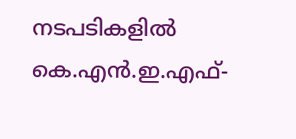നടപടികളില്‍ കെ.എന്‍.ഇ.എഫ്-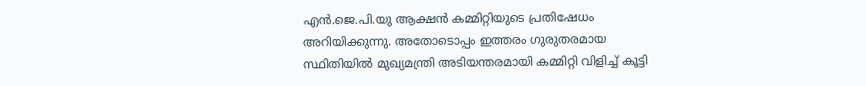എന്‍.ജെ.പി.യു ആക്ഷന്‍ കമ്മിറ്റിയുടെ പ്രതിഷേധം അറിയിക്കുന്നു. അതോടൊപ്പം ഇത്തരം ഗുരുതരമായ സ്ഥിതിയില്‍ മുഖ്യമന്ത്രി അടിയന്തരമായി കമ്മിറ്റി വിളിച്ച് കൂട്ടി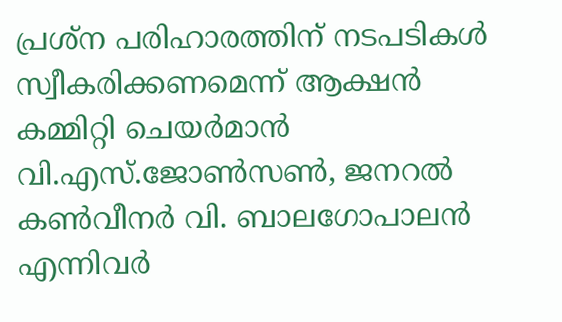പ്രശ്ന പരിഹാരത്തിന് നടപടികള്‍ സ്വീകരിക്കണമെന്ന് ആക്ഷന്‍ കമ്മിറ്റി ചെയര്‍മാന്‍ വി.എസ്.ജോണ്‍സണ്‍, ജനറല്‍ കണ്‍വീനര്‍ വി. ബാലഗോപാലന്‍ എന്നിവര്‍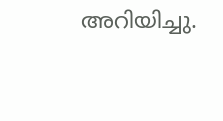അറിയിച്ചു.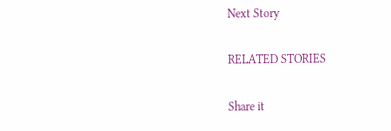Next Story

RELATED STORIES

Share it